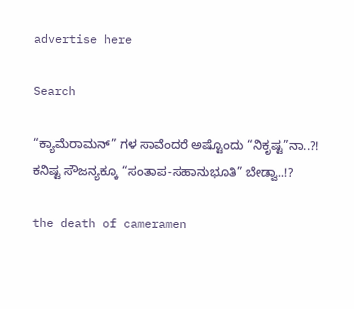advertise here

Search

“ಕ್ಯಾಮೆರಾಮನ್‌” ಗಳ ಸಾವೆಂದರೆ ಅಷ್ಟೊಂದು “ನಿಕೃಷ್ಟ”ನಾ..?! ಕನಿಷ್ಟ ಸೌಜನ್ಯಕ್ಕೂ “ಸಂತಾಪ-ಸಹಾನುಭೂತಿ” ಬೇಡ್ವಾ..!?

the death of cameramen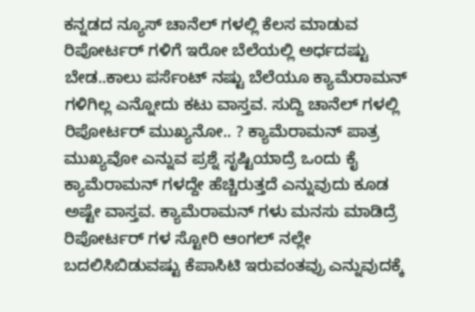ಕನ್ನಡದ ನ್ಯೂಸ್‌ ಚಾನೆಲ್‌ ಗಳಲ್ಲಿ ಕೆಲಸ ಮಾಡುವ ರಿಪೋರ್ಟರ್‌ ಗಳಿಗೆ ಇರೋ ಬೆಲೆಯಲ್ಲಿ ಅರ್ಧದಷ್ಟು ಬೇಡ..ಕಾಲು ಪರ್ಸೆಂಟ್‌ ನಷ್ಟು ಬೆಲೆಯೂ ಕ್ಯಾಮೆರಾಮನ್‌ ಗಳಿಗಿಲ್ಲ ಎನ್ನೋದು ಕಟು ವಾಸ್ತವ. ಸುದ್ದಿ ಚಾನೆಲ್‌ ಗಳಲ್ಲಿ ರಿಪೋರ್ಟರ್‌ ಮು‍ಖ್ಯನೋ.. ? ಕ್ಯಾಮೆರಾಮನ್‌ ಪಾತ್ರ ಮುಖ್ಯವೋ ಎನ್ನುವ ಪ್ರಶ್ನೆ ಸೃಷ್ಟಿಯಾದ್ರೆ ಒಂದು ಕೈ ಕ್ಯಾಮೆರಾಮನ್‌ ಗಳದ್ದೇ ಹೆಚ್ಚಿರುತ್ತದೆ ಎನ್ನುವುದು ಕೂಡ ಅಷ್ಟೇ ವಾಸ್ತವ. ಕ್ಯಾಮೆರಾಮನ್‌ ಗಳು ಮನಸು ಮಾಡಿದ್ರೆ ರಿಪೋರ್ಟರ್‌ ಗಳ ಸ್ಟೋರಿ ಆಂಗಲ್‌ ನಲ್ಲೇ ಬದಲಿಸಿಬಿಡುವಷ್ಟು ಕೆಪಾಸಿಟಿ ಇರುವಂತವ್ರು ಎನ್ನುವುದಕ್ಕೆ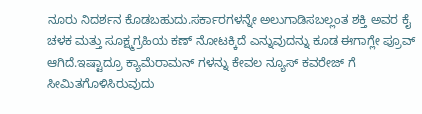ನೂರು ನಿದರ್ಶನ ಕೊಡಬಹುದು.ಸರ್ಕಾರಗಳನ್ನೇ ಅಲುಗಾಡಿಸಬಲ್ಲಂತ ಶಕ್ತಿ ಅವರ ಕೈ ಚಳಕ ಮತ್ತು ಸೂಕ್ಷ್ಮಗ್ರಹಿಯ ಕಣ್‌ ನೋಟಕ್ಕಿದೆ ಎನ್ನುವುದನ್ನು ಕೂಡ ಈಗಾಗ್ಲೇ ಪ್ರೂವ್‌ ಆಗಿದೆ.ಇಷ್ಟಾದ್ರೂ ಕ್ಯಾಮೆರಾಮನ್‌ ಗಳನ್ನು ಕೇವಲ ನ್ಯೂಸ್‌ ಕವರೇಜ್‌ ಗೆ ಸೀಮಿತಗೊಳಿಸಿರುವುದು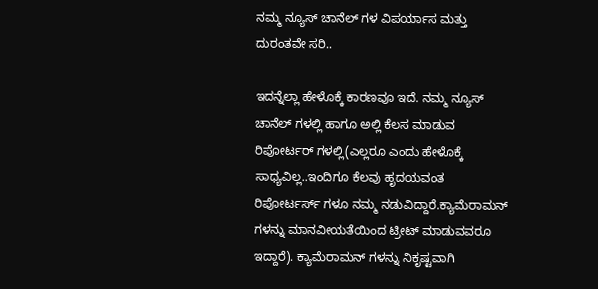ನಮ್ಮ ನ್ಯೂಸ್‌ ಚಾನೆಲ್‌ ಗಳ ವಿಪರ್ಯಾಸ ಮತ್ತು ದುರಂತವೇ ಸರಿ..

ಇದನ್ನೆಲ್ಲಾ ಹೇಳೊಕ್ಕೆ ಕಾರಣವೂ ಇದೆ. ನಮ್ಮ ನ್ಯೂಸ್‌ ಚಾನೆಲ್‌ ಗಳಲ್ಲಿ ಹಾಗೂ ಅಲ್ಲಿ ಕೆಲಸ ಮಾಡುವ ರಿಪೋರ್ಟರ್‌ ಗಳಲ್ಲಿ(ಎಲ್ಲರೂ ಎಂದು ಹೇಳೊಕ್ಕೆ ಸಾಧ್ಯವಿಲ್ಲ..ಇಂದಿಗೂ ಕೆಲವು ಹೃದಯವಂತ ರಿಪೋರ್ಟರ್ಸ್‌ ಗಳೂ ನಮ್ಮ ನಡುವಿದ್ದಾರೆ.ಕ್ಯಾಮೆರಾಮನ್‌ ಗಳನ್ನು ಮಾನವೀಯತೆಯಿಂದ ಟ್ರೀಟ್‌ ಮಾಡುವವರೂ ಇದ್ದಾರೆ). ಕ್ಯಾಮೆರಾಮನ್‌ ಗಳನ್ನು ನಿಕೃಷ್ಟವಾಗಿ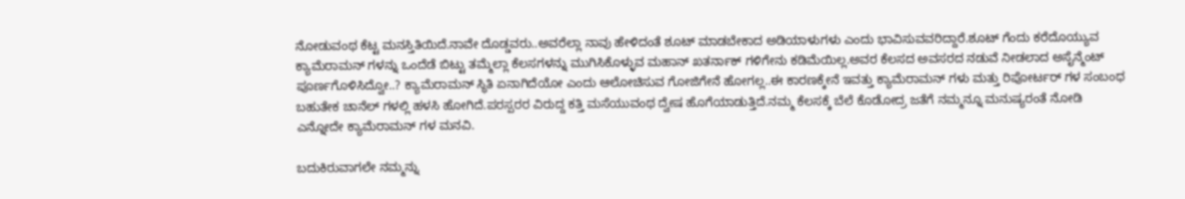ನೋಡುವಂಥ ಕೆಟ್ಟ ಮನಸ್ತಿತಿಯಿದೆ.ನಾವೇ ದೊಡ್ಡವರು..ಅವರೆಲ್ಲಾ ನಾವು ಹೇಳಿದಂತೆ ಶೂಟ್‌ ಮಾಡಬೇಕಾದ ಅಡಿಯಾಳುಗಳು ಎಂದು ಭಾವಿಸುವವರಿದ್ದಾರೆ.ಶೂಟ್‌ ಗೆಂದು ಕರೆದೊಯ್ಯುವ ಕ್ಯಾಮೆರಾಮನ್‌ ಗಳನ್ನು ಒಂದೆಡೆ ಬಿಟ್ಟು ತಮ್ಮೆಲ್ಲಾ ಕೆಲಸಗಳನ್ನು ಮುಗಿಸಿಕೊಳ್ಳುವ ಮಹಾನ್‌ ಖತರ್ನಾಕ್‌ ಗಳಿಗೇನು ಕಡಿಮೆಯಿಲ್ಲ.ಅವರ ಕೆಲಸದ ಅವಸರದ ನಡುವೆ ನೀಡಲಾದ ಅಸೈನ್ಮೆಂಟ್‌ ಪೂರ್ಣಗೊಳಿಸಿದ್ವೋ..? ಕ್ಯಾಮೆರಾಮನ್‌ ಸ್ಥಿತಿ ಏನಾಗಿದೆಯೋ ಎಂದು ಆಲೋಚಿಸುವ ಗೋಜಿಗೇನೆ ಹೋಗಲ್ಲ..ಈ ಕಾರಣಕ್ಕೇನೆ ಇವತ್ತು ಕ್ಯಾಮೆರಾಮನ್‌ ಗಳು ಮತ್ತು ರಿಪೋರ್ಟರ್‌ ಗಳ ಸಂಬಂಧ ಬಹುತೇಕ ಚಾನೆಲ್‌ ಗಳಲ್ಲಿ ಹಳಸಿ ಹೋಗಿದೆ.ಪರಸ್ಪರರ ವಿರುದ್ದ ಕತ್ತಿ ಮಸೆಯುವಂಥ ದ್ವೇಷ ಹೊಗೆಯಾಡುತ್ತಿದೆ.ನಮ್ಮ ಕೆಲಸಕ್ಕೆ ಬೆಲೆ ಕೊಡೋದ್ರ ಜತೆಗೆ ನಮ್ಮನ್ನೂ ಮನುಷ್ಯರಂತೆ ನೋಡಿ ಎನ್ನೋದೇ ಕ್ಯಾಮೆರಾಮನ್‌ ಗಳ ಮನವಿ.

ಬದುಕಿರುವಾಗಲೇ ನಮ್ಮನ್ನು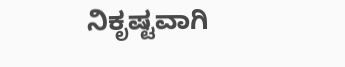ನಿಕೃಷ್ಟವಾಗಿ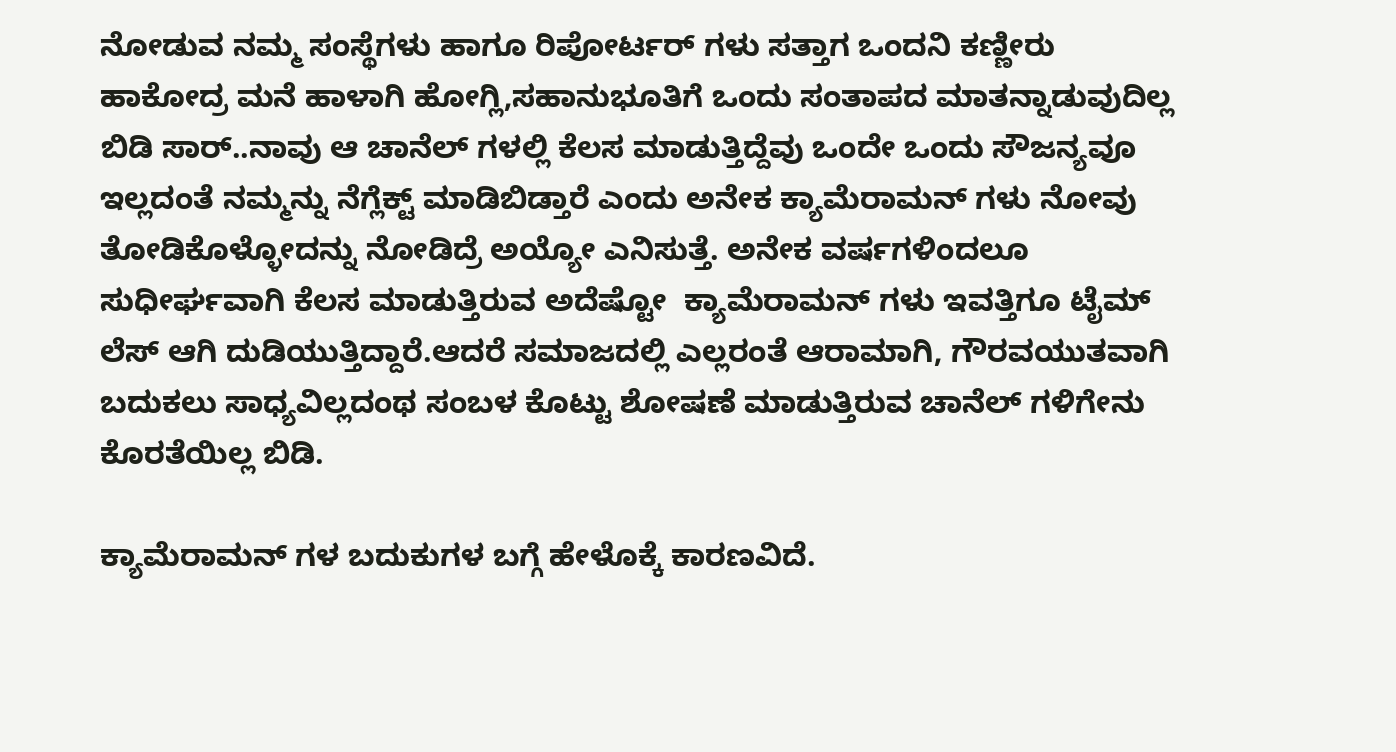ನೋಡುವ ನಮ್ಮ ಸಂಸ್ಥೆಗಳು ಹಾಗೂ ರಿಪೋರ್ಟರ್‌ ಗಳು ಸತ್ತಾಗ ಒಂದನಿ ಕಣ್ಣೀರು ಹಾಕೋದ್ರ ಮನೆ ಹಾಳಾಗಿ ಹೋಗ್ಲಿ,ಸಹಾನುಭೂತಿಗೆ ಒಂದು ಸಂತಾಪದ ಮಾತನ್ನಾಡುವುದಿಲ್ಲ ಬಿಡಿ ಸಾರ್..ನಾವು ಆ ಚಾನೆಲ್‌ ಗಳಲ್ಲಿ ಕೆಲಸ ಮಾಡುತ್ತಿದ್ದೆವು ಒಂದೇ ಒಂದು ಸೌಜನ್ಯವೂ ಇಲ್ಲದಂತೆ ನಮ್ಮನ್ನು ನೆಗ್ಲೆಕ್ಟ್‌ ಮಾಡಿಬಿಡ್ತಾರೆ ಎಂದು ಅನೇಕ ಕ್ಯಾಮೆರಾಮನ್‌ ಗಳು ನೋವು ತೋಡಿಕೊಳ್ಳೋದನ್ನು ನೋಡಿದ್ರೆ ಅಯ್ಯೋ ಎನಿಸುತ್ತೆ. ಅನೇಕ ವರ್ಷಗಳಿಂದಲೂ ಸುಧೀರ್ಘವಾಗಿ ಕೆಲಸ ಮಾಡುತ್ತಿರುವ ಅದೆಷ್ಟೋ  ಕ್ಯಾಮೆರಾಮನ್‌ ಗಳು ಇವತ್ತಿಗೂ ಟೈಮ್‌ ಲೆಸ್‌ ಆಗಿ ದುಡಿಯುತ್ತಿದ್ದಾರೆ.ಆದರೆ ಸಮಾಜದಲ್ಲಿ ಎಲ್ಲರಂತೆ ಆರಾಮಾಗಿ, ಗೌರವಯುತವಾಗಿ ಬದುಕಲು ಸಾಧ್ಯವಿಲ್ಲದಂಥ ಸಂಬಳ ಕೊಟ್ಟು ಶೋಷಣೆ ಮಾಡುತ್ತಿರುವ ಚಾನೆಲ್‌ ಗಳಿಗೇನು ಕೊರತೆಯಿಲ್ಲ ಬಿಡಿ.

ಕ್ಯಾಮೆರಾಮನ್‌ ಗಳ ಬದುಕುಗಳ ಬಗ್ಗೆ ಹೇಳೊಕ್ಕೆ ಕಾರಣವಿದೆ.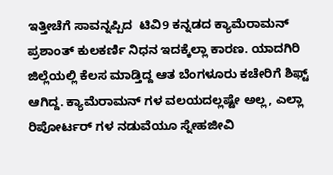ಇತ್ತೀಚೆಗೆ ಸಾವನ್ನಪ್ಪಿದ  ಟಿವಿ9 ಕನ್ನಡದ ಕ್ಯಾಮೆರಾಮನ್‌ ಪ್ರಶಾಂತ್‌ ಕುಲಕರ್ಣಿ ನಿಧನ ಇದಕ್ಕೆಲ್ಲಾ ಕಾರಣ. ಯಾದಗಿರಿ ಜಿಲ್ಲೆಯಲ್ಲಿ ಕೆಲಸ ಮಾಡ್ತಿದ್ದ ಆತ ಬೆಂಗಳೂರು ಕಚೇರಿಗೆ ಶಿಫ್ಟ್‌  ಆಗಿದ್ದ. ಕ್ಯಾಮೆರಾಮನ್‌ ಗಳ ವಲಯದಲ್ಲಷ್ಟೇ ಅಲ್ಲ, ಎಲ್ಲಾ ರಿಪೋರ್ಟರ್‌ ಗಳ ನಡುವೆಯೂ ಸ್ನೇಹಜೀವಿ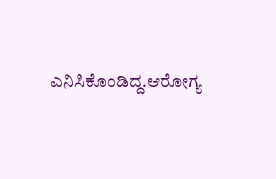ಎನಿಸಿಕೊಂಡಿದ್ದ.ಆರೋಗ್ಯ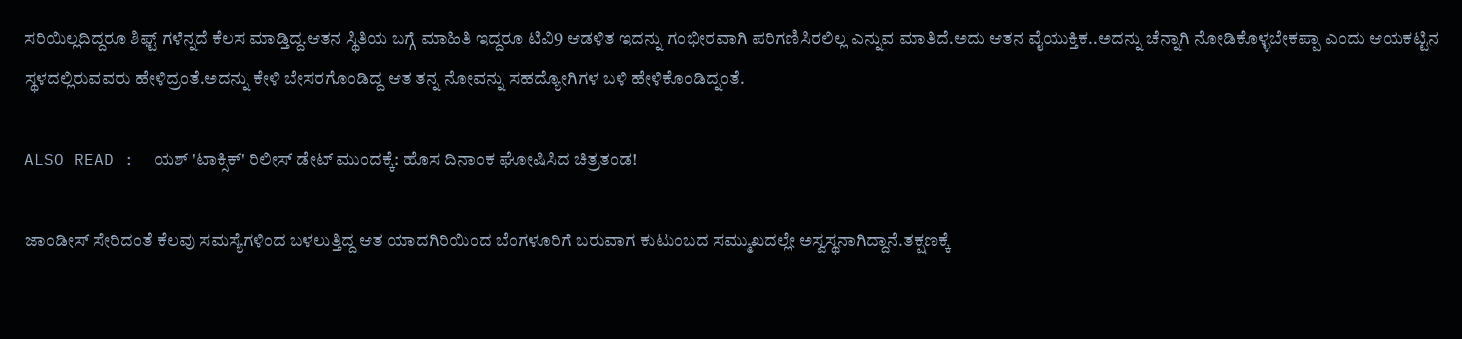ಸರಿಯಿಲ್ಲದಿದ್ದರೂ ಶಿಫ್ಟ್‌ ಗಳೆನ್ನದೆ ಕೆಲಸ ಮಾಡ್ತಿದ್ದ.ಆತನ ಸ್ಥಿತಿಯ ಬಗ್ಗೆ ಮಾಹಿತಿ ಇದ್ದರೂ ಟಿವಿ9 ಆಡಳಿತ ಇದನ್ನು ಗಂಭೀರವಾಗಿ ಪರಿಗಣಿಸಿರಲಿಲ್ಲ ಎನ್ನುವ ಮಾತಿದೆ.ಅದು ಆತನ ವೈಯುಕ್ತಿಕ..ಅದನ್ನು ಚೆನ್ನಾಗಿ ನೋಡಿಕೊಳ್ಳಬೇಕಪ್ಪಾ ಎಂದು ಆಯಕಟ್ಟಿನ ಸ್ಥಳದಲ್ಲಿರುವವರು ಹೇಳಿದ್ರಂತೆ.ಅದನ್ನು ಕೇಳಿ ಬೇಸರಗೊಂಡಿದ್ದ ಆತ ತನ್ನ ನೋವನ್ನು ಸಹದ್ಯೋಗಿಗಳ ಬಳಿ ಹೇಳಿಕೊಂಡಿದ್ನಂತೆ.

ALSO READ :  ಯಶ್‌ 'ಟಾಕ್ಸಿಕ್' ರಿಲೀಸ್ ಡೇಟ್‌ ಮುಂದಕ್ಕೆ: ಹೊಸ ದಿನಾಂಕ ಘೋಷಿಸಿದ ಚಿತ್ರತಂಡ!

ಜಾಂಡೀಸ್‌ ಸೇರಿದಂತೆ ಕೆಲವು ಸಮಸ್ಯೆಗಳಿಂದ ಬಳಲುತ್ತಿದ್ದ ಆತ ಯಾದಗಿರಿಯಿಂದ ಬೆಂಗಳೂರಿಗೆ ಬರುವಾಗ ಕುಟುಂಬದ ಸಮ್ಮುಖದಲ್ಲೇ ಅಸ್ವಸ್ಥನಾಗಿದ್ದಾನೆ.ತಕ್ಷಣಕ್ಕೆ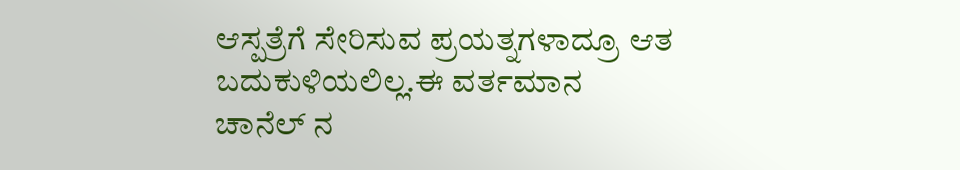ಆಸ್ಪತ್ರೆಗೆ ಸೇರಿಸುವ ಪ್ರಯತ್ನಗಳಾದ್ರೂ ಆತ ಬದುಕುಳಿಯಲಿಲ್ಲ.ಈ ವರ್ತಮಾನ ಚಾನೆಲ್‌ ನ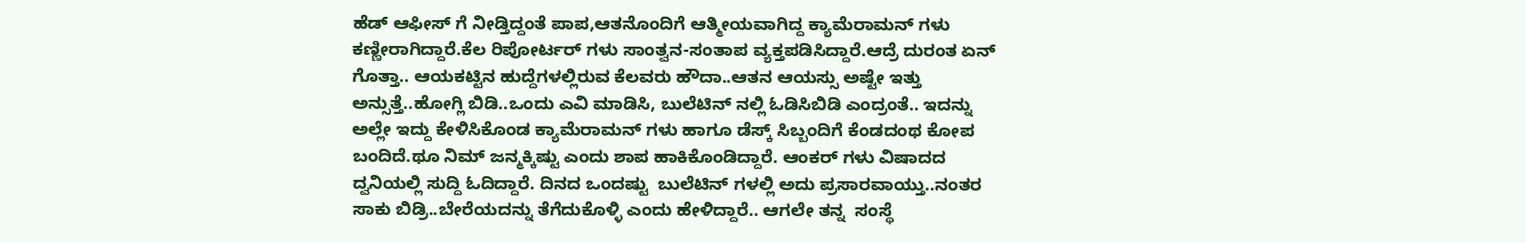ಹೆಡ್‌ ಆಫೀಸ್‌ ಗೆ ನೀಡ್ತಿದ್ದಂತೆ ಪಾಪ,ಆತನೊಂದಿಗೆ ಆತ್ಮೀಯವಾಗಿದ್ದ ಕ್ಯಾಮೆರಾಮನ್‌ ಗಳು ಕಣ್ಣೀರಾಗಿದ್ದಾರೆ.ಕೆಲ ರಿಪೋರ್ಟರ್‌ ಗಳು ಸಾಂತ್ವನ-ಸಂತಾಪ ವ್ಯಕ್ತಪಡಿಸಿದ್ದಾರೆ.ಆದ್ರೆ ದುರಂತ ಏನ್‌ ಗೊತ್ತಾ.. ಆಯಕಟ್ಟಿನ ಹುದ್ದೆಗಳಲ್ಲಿರುವ ಕೆಲವರು ಹೌದಾ..ಆತನ ಆಯಸ್ಸು ಅಷ್ಟೇ ಇತ್ತು ಅನ್ಸುತ್ತೆ..ಹೋಗ್ಲಿ ಬಿಡಿ..ಒಂದು ಎವಿ ಮಾಡಿಸಿ, ಬುಲೆಟಿನ್‌ ನಲ್ಲಿ ಓಡಿಸಿಬಿಡಿ ಎಂದ್ರಂತೆ.. ಇದನ್ನು ಅಲ್ಲೇ ಇದ್ದು ಕೇಳಿಸಿಕೊಂಡ ಕ್ಯಾಮೆರಾಮನ್‌ ಗಳು ಹಾಗೂ ಡೆಸ್ಕ್ ಸಿಬ್ಬಂದಿಗೆ ಕೆಂಡದಂಥ ಕೋಪ ಬಂದಿದೆ.ಥೂ ನಿಮ್‌ ಜನ್ಮಕ್ಕಿಷ್ಟು ಎಂದು ಶಾಪ ಹಾಕಿಕೊಂಡಿದ್ದಾರೆ. ಆಂಕರ್‌ ಗಳು ವಿಷಾದದ ದ್ವನಿಯಲ್ಲಿ ಸುದ್ದಿ ಓದಿದ್ದಾರೆ. ದಿನದ ಒಂದಷ್ಟು  ಬುಲೆಟಿನ್‌ ಗಳಲ್ಲಿ ಅದು ಪ್ರಸಾರವಾಯ್ತು..ನಂತರ ಸಾಕು ಬಿಡ್ರಿ..ಬೇರೆಯದನ್ನು ತೆಗೆದುಕೊಳ್ಳಿ ಎಂದು ಹೇಳಿದ್ದಾರೆ.. ಆಗಲೇ ತನ್ನ  ಸಂಸ್ಥೆ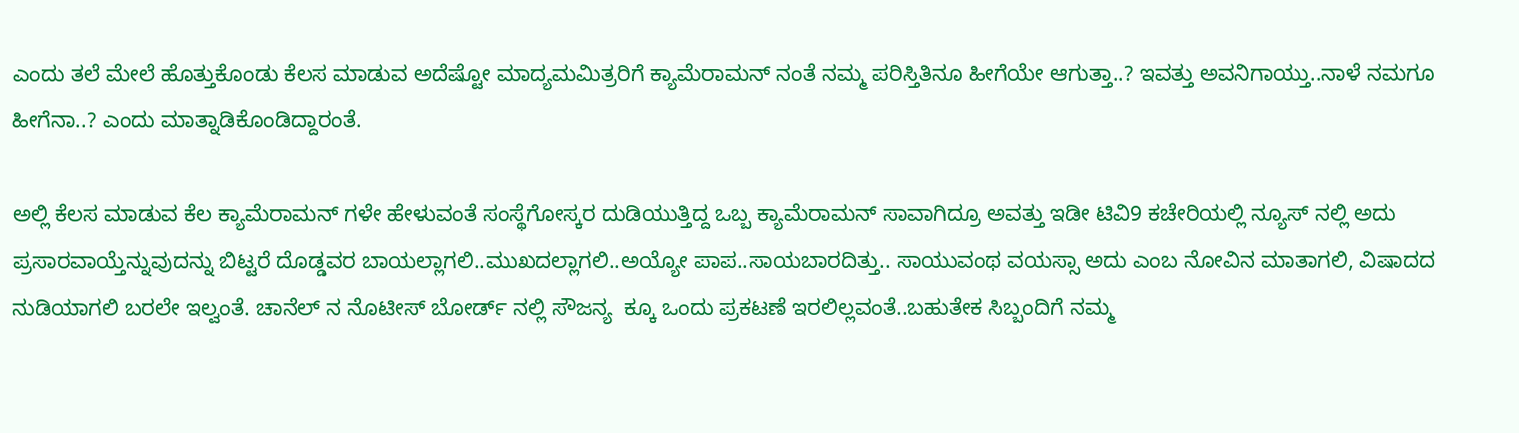ಎಂದು ತಲೆ ಮೇಲೆ ಹೊತ್ತುಕೊಂಡು ಕೆಲಸ ಮಾಡುವ ಅದೆಷ್ಟೋ ಮಾದ್ಯಮಮಿತ್ರರಿಗೆ ಕ್ಯಾಮೆರಾಮನ್‌ ನಂತೆ ನಮ್ಮ ಪರಿಸ್ತಿತಿನೂ ಹೀಗೆಯೇ ಆಗುತ್ತಾ..? ಇವತ್ತು ಅವನಿಗಾಯ್ತು..ನಾಳೆ ನಮಗೂ ಹೀಗೆನಾ..? ಎಂದು ಮಾತ್ನಾಡಿಕೊಂಡಿದ್ದಾರಂತೆ.

ಅಲ್ಲಿ ಕೆಲಸ ಮಾಡುವ ಕೆಲ ಕ್ಯಾಮೆರಾಮನ್‌ ಗಳೇ ಹೇಳುವಂತೆ ಸಂಸ್ಥೆಗೋಸ್ಕರ ದುಡಿಯುತ್ತಿದ್ದ ಒಬ್ಬ ಕ್ಯಾಮೆರಾಮನ್‌ ಸಾವಾಗಿದ್ರೂ ಅವತ್ತು ಇಡೀ ಟಿವಿ9 ಕಚೇರಿಯಲ್ಲಿ ನ್ಯೂಸ್‌ ನಲ್ಲಿ ಅದು ಪ್ರಸಾರವಾಯ್ತೆನ್ನುವುದನ್ನು ಬಿಟ್ಟರೆ ದೊಡ್ಡವರ ಬಾಯಲ್ಲಾಗಲಿ..ಮುಖದಲ್ಲಾಗಲಿ..ಅಯ್ಯೋ ಪಾಪ..ಸಾಯಬಾರದಿತ್ತು.. ಸಾಯುವಂಥ ವಯಸ್ಸಾ ಅದು ಎಂಬ ನೋವಿನ ಮಾತಾಗಲಿ, ವಿಷಾದದ ನುಡಿಯಾಗಲಿ ಬರಲೇ ಇಲ್ವಂತೆ. ಚಾನೆಲ್‌ ನ ನೊಟೀಸ್‌ ಬೋರ್ಡ್‌ ನಲ್ಲಿ ಸೌಜನ್ಯ  ಕ್ಕೂ ಒಂದು ಪ್ರಕಟಣೆ ಇರಲಿಲ್ಲವಂತೆ..ಬಹುತೇಕ ಸಿಬ್ಬಂದಿಗೆ ನಮ್ಮ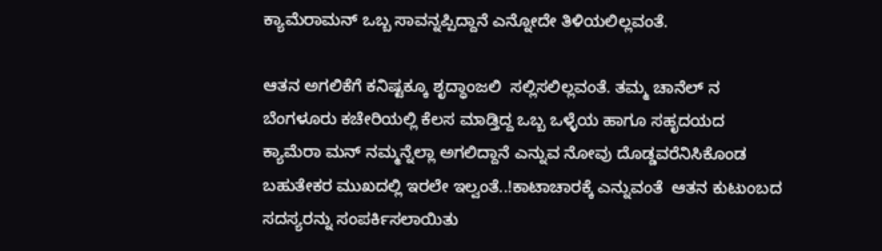ಕ್ಯಾಮೆರಾಮನ್‌ ಒಬ್ಬ ಸಾವನ್ನಪ್ಪಿದ್ದಾನೆ ಎನ್ನೋದೇ ತಿಳಿಯಲಿಲ್ಲವಂತೆ.

ಆತನ ಅಗಲಿಕೆಗೆ ಕನಿಷ್ಟಕ್ಕೂ ಶೃದ್ಧಾಂಜಲಿ  ಸಲ್ಲಿಸಲಿಲ್ಲವಂತೆ. ತಮ್ಮ ಚಾನೆಲ್‌ ನ ಬೆಂಗಳೂರು ಕಚೇರಿಯಲ್ಲಿ ಕೆಲಸ ಮಾಡ್ತಿದ್ದ ಒಬ್ಬ ಒಳ್ಳೆಯ ಹಾಗೂ ಸಹೃದಯದ  ಕ್ಯಾಮೆರಾ ಮನ್‌ ನಮ್ಮನ್ನೆಲ್ಲಾ ಅಗಲಿದ್ದಾನೆ ಎನ್ನುವ ನೋವು ದೊಡ್ಡವರೆನಿಸಿಕೊಂಡ ಬಹುತೇಕರ ಮುಖದಲ್ಲಿ ಇರಲೇ ಇಲ್ವಂತೆ..!ಕಾಟಾಚಾರಕ್ಕೆ ಎನ್ನುವಂತೆ  ಆತನ ಕುಟುಂಬದ ಸದಸ್ಯರನ್ನು ಸಂಪರ್ಕಿಸಲಾಯಿತು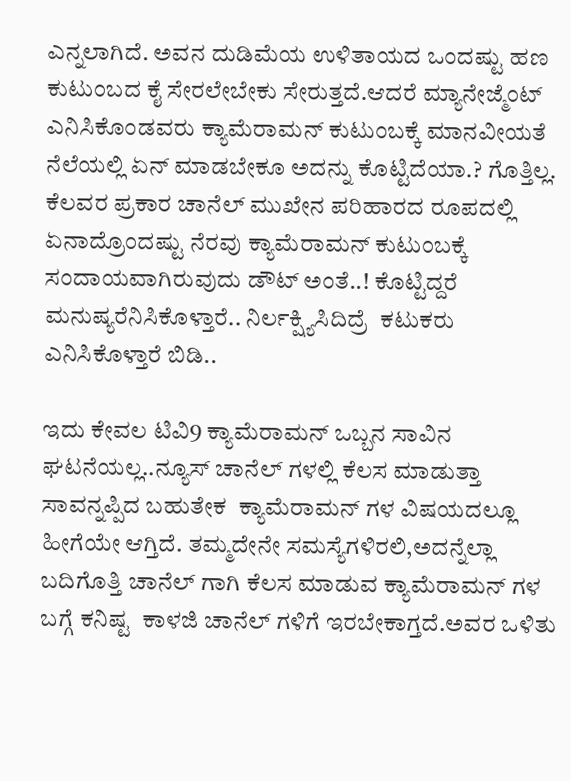ಎನ್ನಲಾಗಿದೆ. ಅವನ ದುಡಿಮೆಯ ಉಳಿತಾಯದ ಒಂದಷ್ಟು ಹಣ ಕುಟುಂಬದ ಕೈ ಸೇರಲೇಬೇಕು ಸೇರುತ್ತದೆ.ಆದರೆ ಮ್ಯಾನೇಜ್ಮೆಂಟ್‌ ಎನಿಸಿಕೊಂಡವರು ಕ್ಯಾಮೆರಾಮನ್‌ ಕುಟುಂಬಕ್ಕೆ ಮಾನವೀಯತೆ ನೆಲೆಯಲ್ಲಿ ಏನ್‌ ಮಾಡಬೇಕೂ ಅದನ್ನು ಕೊಟ್ಟಿದೆಯಾ.? ಗೊತ್ತಿಲ್ಲ. ಕೆಲವರ ಪ್ರಕಾರ ಚಾನೆಲ್‌ ಮುಖೇನ ಪರಿಹಾರದ ರೂಪದಲ್ಲಿ ಏನಾದ್ರೊಂದಷ್ಟು ನೆರವು ಕ್ಯಾಮೆರಾಮನ್‌ ಕುಟುಂಬಕ್ಕೆ ಸಂದಾಯವಾಗಿರುವುದು ಡೌಟ್‌ ಅಂತೆ..! ಕೊಟ್ಟಿದ್ದರೆ ಮನುಷ್ಯರೆನಿಸಿಕೊಳ್ತಾರೆ.. ನಿರ್ಲಕ್ಷ್ಯಿಸಿದಿದ್ರೆ  ಕಟುಕರು ಎನಿಸಿಕೊಳ್ತಾರೆ ಬಿಡಿ..

ಇದು ಕೇವಲ ಟಿವಿ9 ಕ್ಯಾಮೆರಾಮನ್‌ ಒಬ್ಬನ ಸಾವಿನ  ಘಟನೆಯಲ್ಲ..ನ್ಯೂಸ್‌ ಚಾನೆಲ್‌ ಗಳಲ್ಲಿ ಕೆಲಸ ಮಾಡುತ್ತಾ ಸಾವನ್ನಪ್ಪಿದ ಬಹುತೇಕ  ಕ್ಯಾಮೆರಾಮನ್‌ ಗಳ ವಿಷಯದಲ್ಲೂ ಹೀಗೆಯೇ ಆಗ್ತಿದೆ. ತಮ್ಮದೇನೇ ಸಮಸ್ಯೆಗಳಿರಲಿ,ಅದನ್ನೆಲ್ಲಾ ಬದಿಗೊತ್ತಿ ಚಾನೆಲ್‌ ಗಾಗಿ ಕೆಲಸ ಮಾಡುವ ಕ್ಯಾಮೆರಾಮನ್‌ ಗಳ ಬಗ್ಗೆ ಕನಿಷ್ಟ  ಕಾಳಜಿ ಚಾನೆಲ್‌ ಗಳಿಗೆ ಇರಬೇಕಾಗ್ತದೆ.ಅವರ ಒಳಿತು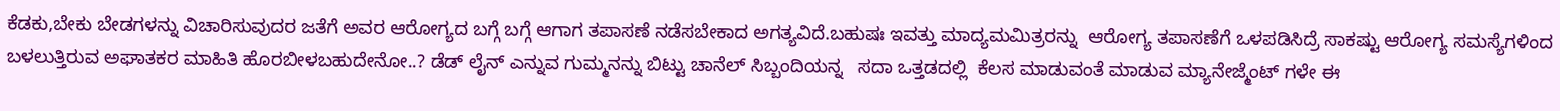ಕೆಡಕು,ಬೇಕು ಬೇಡಗಳನ್ನು ವಿಚಾರಿಸುವುದರ ಜತೆಗೆ ಅವರ ಆರೋಗ್ಯದ ಬಗ್ಗೆ ಬಗ್ಗೆ ಆಗಾಗ ತಪಾಸಣೆ ನಡೆಸಬೇಕಾದ ಅಗತ್ಯವಿದೆ.ಬಹುಷಃ ಇವತ್ತು ಮಾದ್ಯಮಮಿತ್ರರನ್ನು  ಆರೋಗ್ಯ ತಪಾಸಣೆಗೆ ಒಳಪಡಿಸಿದ್ರೆ ಸಾಕಷ್ಟು ಆರೋಗ್ಯ ಸಮಸ್ಯೆಗಳಿಂದ ಬಳಲುತ್ತಿರುವ ಅಘಾತಕರ ಮಾಹಿತಿ ಹೊರಬೀಳಬಹುದೇನೋ..? ಡೆಡ್‌ ಲೈನ್‌ ಎನ್ನುವ ಗುಮ್ಮನನ್ನು ಬಿಟ್ಟು ಚಾನೆಲ್‌ ಸಿಬ್ಬಂದಿಯನ್ನ   ಸದಾ ಒತ್ತಡದಲ್ಲಿ  ಕೆಲಸ ಮಾಡುವಂತೆ ಮಾಡುವ ಮ್ಯಾನೇಜ್ಮೆಂಟ್‌ ಗಳೇ ಈ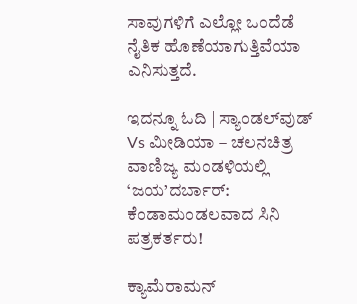ಸಾವುಗಳಿಗೆ ಎಲ್ಲೋ ಒಂದೆಡೆ ನೈತಿಕ ಹೊಣೆಯಾಗುತ್ತಿವೆಯಾ ಎನಿಸುತ್ತದೆ.

ಇದನ್ನೂ ಓದಿ | ಸ್ಯಾಂಡಲ್‌ವುಡ್ Vs ಮೀಡಿಯಾ – ಚಲನಚಿತ್ರ ವಾಣಿಜ್ಯ ಮಂಡಳಿಯಲ್ಲಿ ‘ಜಯ’ದರ್ಬಾರ್: ಕೆಂಡಾಮಂಡಲವಾದ ಸಿನಿ ಪತ್ರಕರ್ತರು!

ಕ್ಯಾಮೆರಾಮನ್‌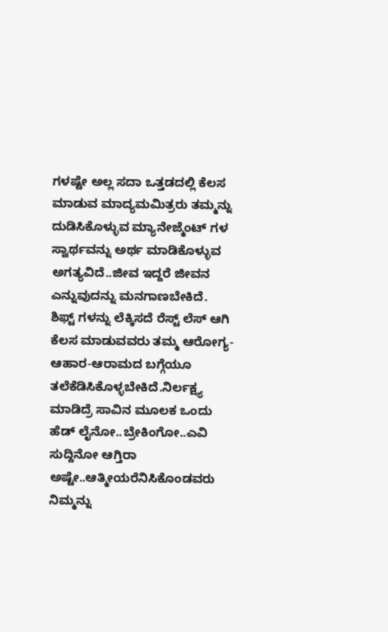ಗಳಷ್ಟೇ ಅಲ್ಲ ಸದಾ ಒತ್ತಡದಲ್ಲಿ ಕೆಲಸ ಮಾಡುವ ಮಾದ್ಯಮಮಿತ್ರರು ತಮ್ಮನ್ನು ದುಡಿಸಿಕೊಳ್ಳುವ ಮ್ಯಾನೇಜ್ಮೆಂಟ್‌ ಗಳ ಸ್ವಾರ್ಥವನ್ನು ಅರ್ಥ ಮಾಡಿಕೊಳ್ಳುವ ಅಗತ್ಯವಿದೆ..ಜೀವ ಇದ್ದರೆ ಜೀವನ ಎನ್ನುವುದನ್ನು ಮನಗಾಣಬೇಕಿದೆ. ಶಿಫ್ಟ್‌ ಗಳನ್ನು ಲೆಕ್ಕಿಸದೆ ರೆಸ್ಟ್‌ ಲೆಸ್‌ ಆಗಿ ಕೆಲಸ ಮಾಡುವವರು ತಮ್ಮ ಆರೋಗ್ಯ-ಆಹಾರ-ಆರಾಮದ ಬಗ್ಗೆಯೂ ತಲೆಕೆಡಿಸಿಕೊಳ್ಳಬೇಕಿದೆ.ನಿರ್ಲಕ್ಷ್ಯ ಮಾಡಿದ್ರೆ ಸಾವಿನ ಮೂಲಕ ಒಂದು ಹೆಡ್‌ ಲೈನೋ..ಬ್ರೇಕಿಂಗೋ..ಎವಿ ಸುದ್ದಿನೋ ಆಗ್ತಿರಾ ಅಷ್ಟೇ..ಆತ್ಮೀಯರೆನಿಸಿಕೊಂಡವರು ನಿಮ್ಮನ್ನು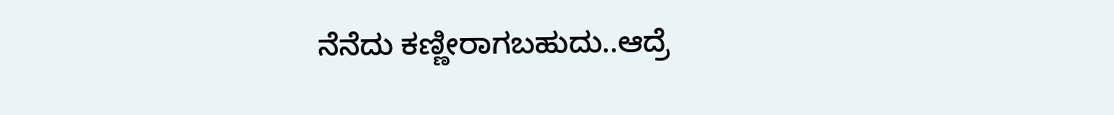ನೆನೆದು ಕಣ್ಣೀರಾಗಬಹುದು..ಆದ್ರೆ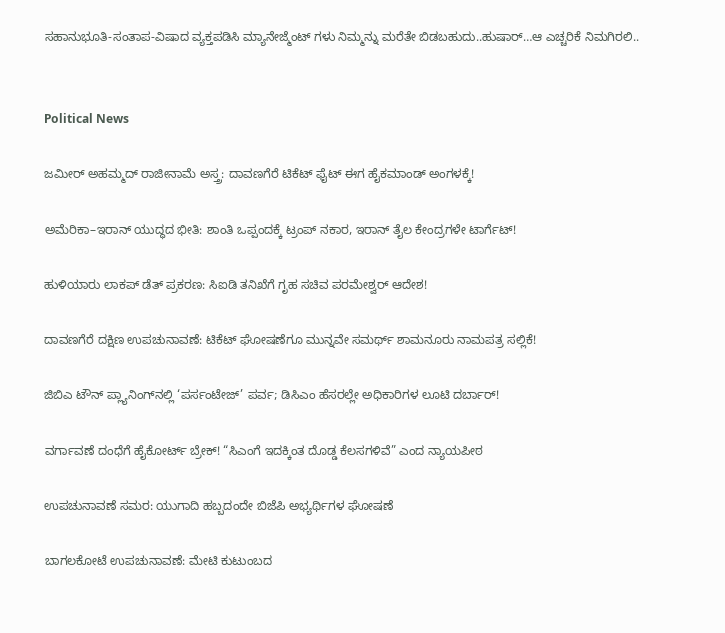ಸಹಾನುಭೂತಿ-ಸಂತಾಪ-ವಿಷಾದ ವ್ಯಕ್ತಪಡಿಸಿ ಮ್ಯಾನೇಜ್ಮೆಂಟ್‌ ಗಳು ನಿಮ್ಮನ್ನು ಮರೆತೇ ಬಿಡಬಹುದು..ಹುಷಾರ್…ಆ ಎಚ್ಚರಿಕೆ ನಿಮಗಿರಲಿ..


Political News

ಜಮೀರ್ ಅಹಮ್ಮದ್ ರಾಜೀನಾಮೆ ಅಸ್ತ್ರ: ದಾವಣಗೆರೆ ಟಿಕೆಟ್ ಫೈಟ್ ಈಗ ಹೈಕಮಾಂಡ್ ಅಂಗಳಕ್ಕೆ!

ಅಮೆರಿಕಾ–ಇರಾನ್ ಯುದ್ಧದ ಭೀತಿ: ಶಾಂತಿ ಒಪ್ಪಂದಕ್ಕೆ ಟ್ರಂಪ್ ನಕಾರ, ಇರಾನ್ ತೈಲ ಕೇಂದ್ರಗಳೇ ಟಾರ್ಗೆಟ್!

ಹುಳಿಯಾರು ಲಾಕಪ್ ಡೆತ್ ಪ್ರಕರಣ: ಸಿಐಡಿ ತನಿಖೆಗೆ ಗೃಹ ಸಚಿವ ಪರಮೇಶ್ವರ್ ಆದೇಶ!

ದಾವಣಗೆರೆ ದಕ್ಷಿಣ ಉಪಚುನಾವಣೆ: ಟಿಕೆಟ್ ಘೋಷಣೆಗೂ ಮುನ್ನವೇ ಸಮರ್ಥ್ ಶಾಮನೂರು ನಾಮಪತ್ರ ಸಲ್ಲಿಕೆ!

ಜಿಬಿಎ ಟೌನ್‌ ಪ್ಲ್ಯಾನಿಂಗ್‌ನಲ್ಲಿ ‘ಪರ್ಸಂಟೇಜ್‌’ ಪರ್ವ; ಡಿಸಿಎಂ ಹೆಸರಲ್ಲೇ ಅಧಿಕಾರಿಗಳ ಲೂಟಿ ದರ್ಬಾರ್‌!

ವರ್ಗಾವಣೆ ದಂಧೆಗೆ ಹೈಕೋರ್ಟ್ ಬ್ರೇಕ್! “ಸಿಎಂಗೆ ಇದಕ್ಕಿಂತ ದೊಡ್ಡ ಕೆಲಸಗಳಿವೆ” ಎಂದ ನ್ಯಾಯಪೀಠ

ಉಪಚುನಾವಣೆ ಸಮರ: ಯುಗಾದಿ ಹಬ್ಬದಂದೇ ಬಿಜೆಪಿ ಅಭ್ಯರ್ಥಿಗಳ ಘೋಷಣೆ

ಬಾಗಲಕೋಟೆ ಉಪಚುನಾವಣೆ: ಮೇಟಿ ಕುಟುಂಬದ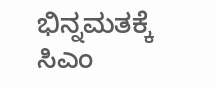ಭಿನ್ನಮತಕ್ಕೆ ಸಿಎಂ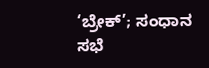‘ಬ್ರೇಕ್’; ಸಂಧಾನ ಸಭೆ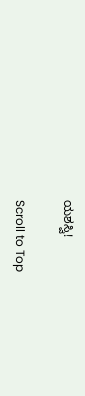ಯಶಸ್ವಿ!

Scroll to Top